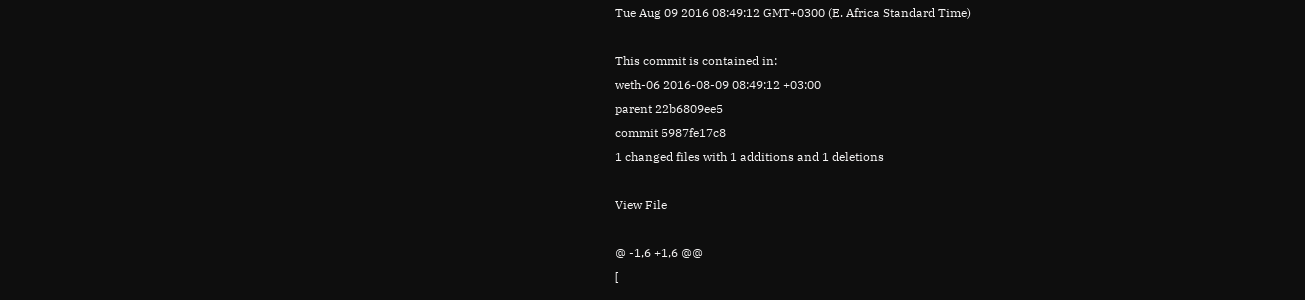Tue Aug 09 2016 08:49:12 GMT+0300 (E. Africa Standard Time)

This commit is contained in:
weth-06 2016-08-09 08:49:12 +03:00
parent 22b6809ee5
commit 5987fe17c8
1 changed files with 1 additions and 1 deletions

View File

@ -1,6 +1,6 @@
[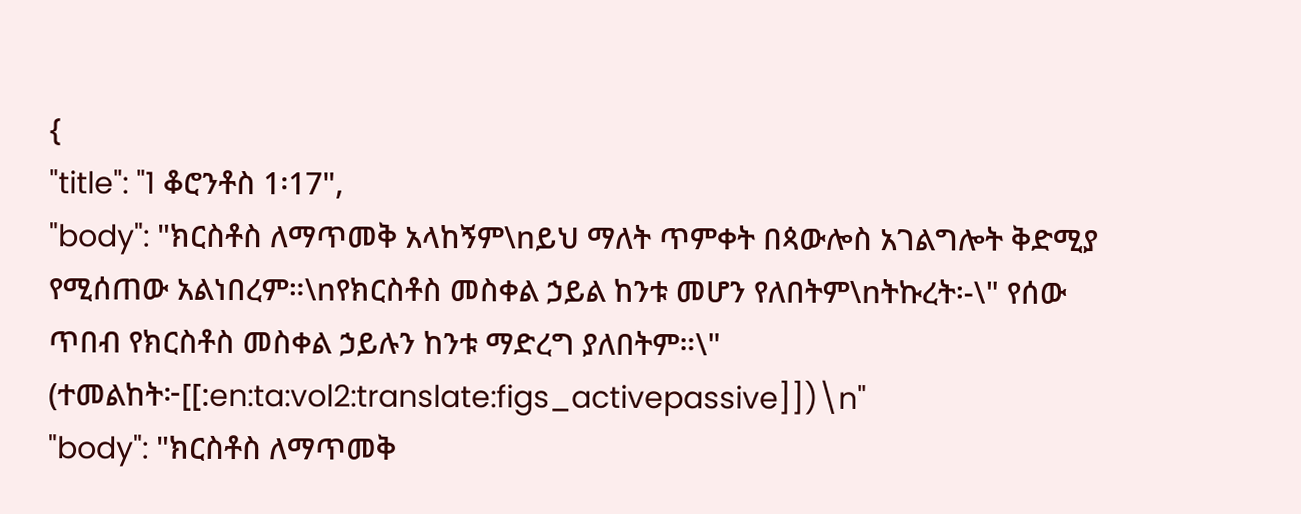{
"title": "1 ቆሮንቶስ 1፡17",
"body": "ክርስቶስ ለማጥመቅ አላከኝም\nይህ ማለት ጥምቀት በጳውሎስ አገልግሎት ቅድሚያ የሚሰጠው አልነበረም።\nየክርስቶስ መስቀል ኃይል ከንቱ መሆን የለበትም\nትኩረት፡-\" የሰው ጥበብ የክርስቶስ መስቀል ኃይሉን ከንቱ ማድረግ ያለበትም።\" (ተመልከት፦[[:en:ta:vol2:translate:figs_activepassive]])\n"
"body": "ክርስቶስ ለማጥመቅ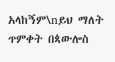አላከኝም\nይህ ማለት ጥምቀት በጳውሎስ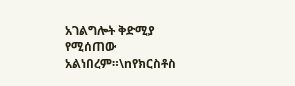አገልግሎት ቅድሚያ የሚሰጠው አልነበረም።\nየክርስቶስ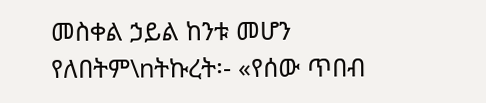መስቀል ኃይል ከንቱ መሆን የለበትም\nትኩረት፡- «የሰው ጥበብ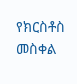የክርስቶስ መስቀል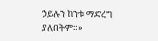ኃይሉን ከንቱ ማድረግ ያለበትም።»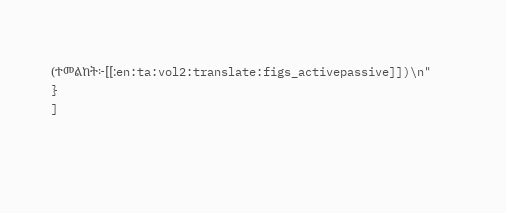(ተመልከት፦[[:en:ta:vol2:translate:figs_activepassive]])\n"
}
]